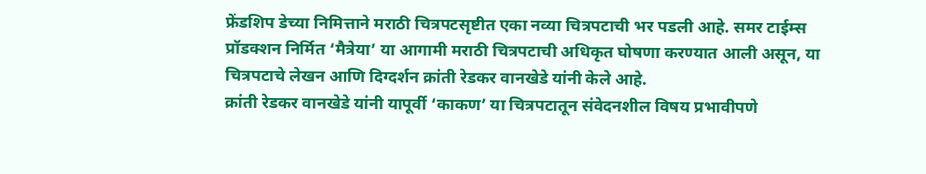फ्रेंडशिप डेच्या निमित्ताने मराठी चित्रपटसृष्टीत एका नव्या चित्रपटाची भर पडली आहे. समर टाईम्स प्रॉडक्शन निर्मित ‘मैत्रेया’ या आगामी मराठी चित्रपटाची अधिकृत घोषणा करण्यात आली असून, या चित्रपटाचे लेखन आणि दिग्दर्शन क्रांती रेडकर वानखेडे यांनी केले आहे.
क्रांती रेडकर वानखेडे यांनी यापूर्वी ‘काकण’ या चित्रपटातून संवेदनशील विषय प्रभावीपणे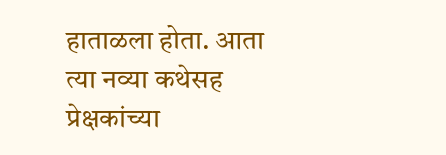हाताळला होता. आता त्या नव्या कथेसह प्रेक्षकांच्या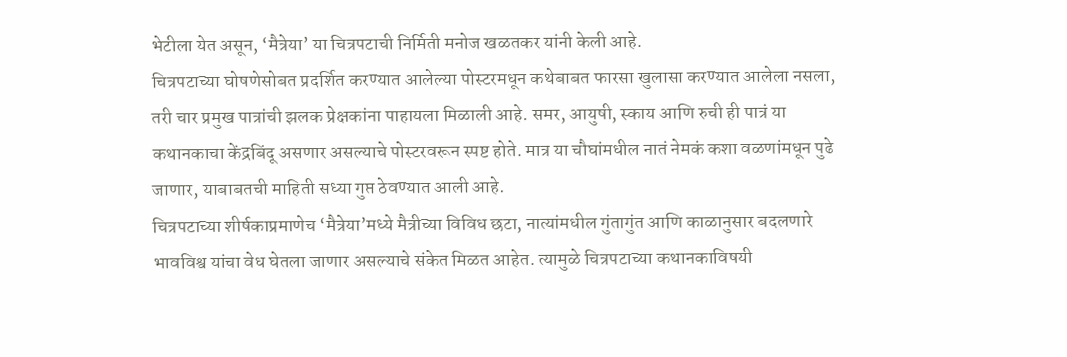भेटीला येत असून, ‘मैत्रेया’ या चित्रपटाची निर्मिती मनोज खळतकर यांनी केली आहे.
चित्रपटाच्या घोषणेसोबत प्रदर्शित करण्यात आलेल्या पोस्टरमधून कथेबाबत फारसा खुलासा करण्यात आलेला नसला, तरी चार प्रमुख पात्रांची झलक प्रेक्षकांना पाहायला मिळाली आहे. समर, आयुषी, स्काय आणि रुची ही पात्रं या कथानकाचा केंद्रबिंदू असणार असल्याचे पोस्टरवरून स्पष्ट होते. मात्र या चौघांमधील नातं नेमकं कशा वळणांमधून पुढे जाणार, याबाबतची माहिती सध्या गुप्त ठेवण्यात आली आहे.
चित्रपटाच्या शीर्षकाप्रमाणेच ‘मैत्रेया’मध्ये मैत्रीच्या विविध छटा, नात्यांमधील गुंतागुंत आणि काळानुसार बदलणारे भावविश्व यांचा वेध घेतला जाणार असल्याचे संकेत मिळत आहेत. त्यामुळे चित्रपटाच्या कथानकाविषयी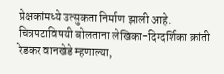प्रेक्षकांमध्ये उत्सुकता निर्माण झाली आहे.
चित्रपटाविषयी बोलताना लेखिका-दिग्दर्शिका क्रांती रेडकर वानखेडे म्हणाल्या,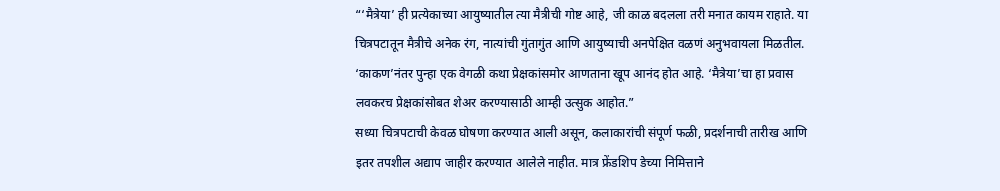“‘मैत्रेया’ ही प्रत्येकाच्या आयुष्यातील त्या मैत्रीची गोष्ट आहे, जी काळ बदलला तरी मनात कायम राहाते. या चित्रपटातून मैत्रीचे अनेक रंग, नात्यांची गुंतागुंत आणि आयुष्याची अनपेक्षित वळणं अनुभवायला मिळतील. ‘काकण’नंतर पुन्हा एक वेगळी कथा प्रेक्षकांसमोर आणताना खूप आनंद होत आहे. ‘मैत्रेया’चा हा प्रवास लवकरच प्रेक्षकांसोबत शेअर करण्यासाठी आम्ही उत्सुक आहोत.”
सध्या चित्रपटाची केवळ घोषणा करण्यात आली असून, कलाकारांची संपूर्ण फळी, प्रदर्शनाची तारीख आणि इतर तपशील अद्याप जाहीर करण्यात आलेले नाहीत. मात्र फ्रेंडशिप डेच्या निमित्ताने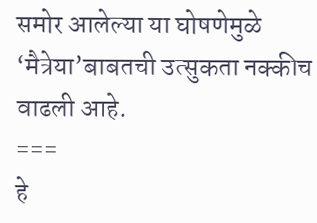समोर आलेल्या या घोषणेमुळे ‘मैत्रेया’बाबतची उत्सुकता नक्कीच वाढली आहे.
===
हे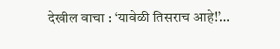देखील वाचा : ‘यावेळी तिसराच आहे!’…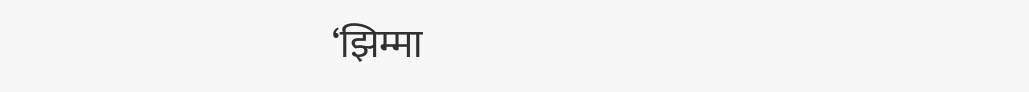‘झिम्मा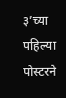३’च्या पहिल्या पोस्टरने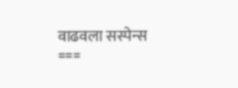वाढवला सस्पेन्स
===